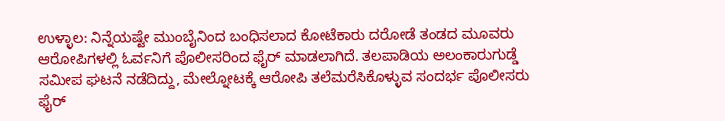ಉಳ್ಳಾಲ: ನಿನ್ನೆಯಷ್ಟೇ ಮುಂಬೈನಿಂದ ಬಂಧಿಸಲಾದ ಕೋಟೆಕಾರು ದರೋಡೆ ತಂಡದ ಮೂವರು ಆರೋಪಿಗಳಲ್ಲಿ ಓರ್ವನಿಗೆ ಪೊಲೀಸರಿಂದ ಫೈರ್ ಮಾಡಲಾಗಿದೆ. ತಲಪಾಡಿಯ ಅಲಂಕಾರುಗುಡ್ಡೆ ಸಮೀಪ ಘಟನೆ ನಡೆದಿದ್ದು, ಮೇಲ್ನೋಟಕ್ಕೆ ಆರೋಪಿ ತಲೆಮರೆಸಿಕೊಳ್ಳುವ ಸಂದರ್ಭ ಪೊಲೀಸರು ಫೈರ್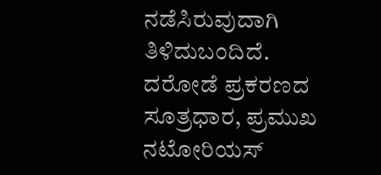ನಡೆಸಿರುವುದಾಗಿ ತಿಳಿದುಬಂದಿದೆ.
ದರೋಡೆ ಪ್ರಕರಣದ ಸೂತ್ರಧಾರ, ಪ್ರಮುಖ ನಟೋರಿಯಸ್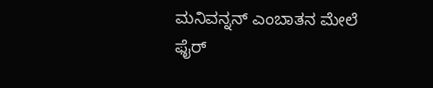ಮನಿವನ್ನನ್ ಎಂಬಾತನ ಮೇಲೆ ಫೈರ್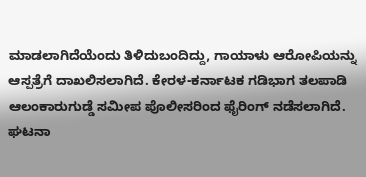ಮಾಡಲಾಗಿದೆಯೆಂದು ತಿಳಿದುಬಂದಿದ್ದು, ಗಾಯಾಳು ಆರೋಪಿಯನ್ನು ಆಸ್ಪತ್ರೆಗೆ ದಾಖಲಿಸಲಾಗಿದೆ. ಕೇರಳ-ಕರ್ನಾಟಕ ಗಡಿಭಾಗ ತಲಪಾಡಿ ಆಲಂಕಾರುಗುಡ್ಡೆ ಸಮೀಪ ಪೊಲೀಸರಿಂದ ಫೈರಿಂಗ್ ನಡೆಸಲಾಗಿದೆ. ಘಟನಾ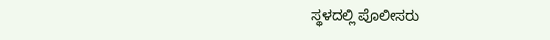ಸ್ಥಳದಲ್ಲಿ ಪೊಲೀಸರು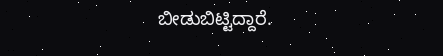ಬೀಡುಬಿಟ್ಟಿದ್ದಾರೆ.